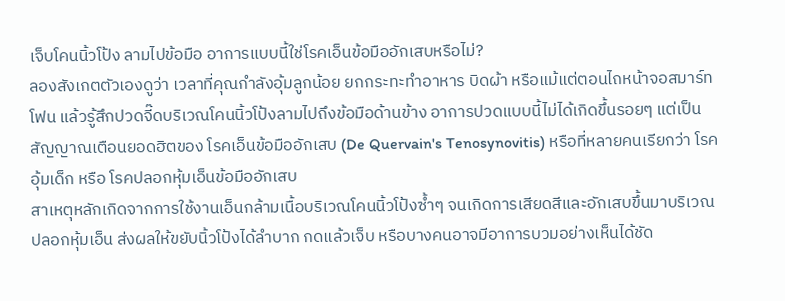เจ็บโคนนิ้วโป้ง ลามไปข้อมือ อาการแบบนี้ใช่โรคเอ็นข้อมืออักเสบหรือไม่?
ลองสังเกตตัวเองดูว่า เวลาที่คุณกำลังอุ้มลูกน้อย ยกกระทะทำอาหาร บิดผ้า หรือแม้แต่ตอนไถหน้าจอสมาร์ทโฟน แล้วรู้สึกปวดจี๊ดบริเวณโคนนิ้วโป้งลามไปถึงข้อมือด้านข้าง อาการปวดแบบนี้ไม่ได้เกิดขึ้นรอยๆ แต่เป็นสัญญาณเตือนยอดฮิตของ โรคเอ็นข้อมืออักเสบ (De Quervain's Tenosynovitis) หรือที่หลายคนเรียกว่า โรคอุ้มเด็ก หรือ โรคปลอกหุ้มเอ็นข้อมืออักเสบ
สาเหตุหลักเกิดจากการใช้งานเอ็นกล้ามเนื้อบริเวณโคนนิ้วโป้งซ้ำๆ จนเกิดการเสียดสีและอักเสบขึ้นมาบริเวณปลอกหุ้มเอ็น ส่งผลให้ขยับนิ้วโป้งได้ลำบาก กดแล้วเจ็บ หรือบางคนอาจมีอาการบวมอย่างเห็นได้ชัด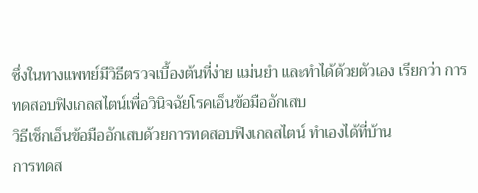ซึ่งในทางแพทย์มีวิธีตรวจเบื้องต้นที่ง่าย แม่นยำ และทำได้ด้วยตัวเอง เรียกว่า การทดสอบฟิงเกลสไตน์เพื่อวินิจฉัยโรคเอ็นข้อมืออักเสบ
วิธีเช็กเอ็นข้อมืออักเสบด้วยการทดสอบฟิงเกลสไตน์ ทำเองได้ที่บ้าน
การทดส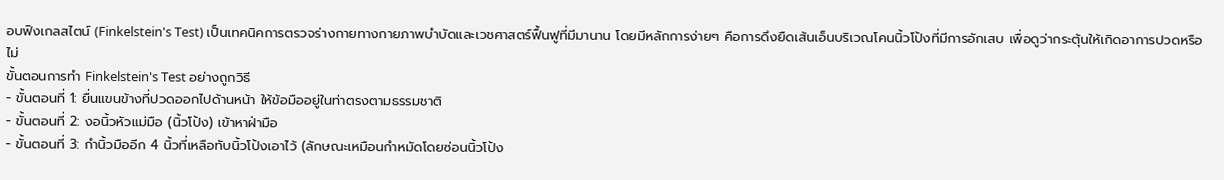อบฟิงเกลสไตน์ (Finkelstein's Test) เป็นเทคนิคการตรวจร่างกายทางกายภาพบำบัดและเวชศาสตร์ฟื้นฟูที่มีมานาน โดยมีหลักการง่ายๆ คือการดึงยืดเส้นเอ็นบริเวณโคนนิ้วโป้งที่มีการอักเสบ เพื่อดูว่ากระตุ้นให้เกิดอาการปวดหรือไม่
ขั้นตอนการทำ Finkelstein's Test อย่างถูกวิธี
- ขั้นตอนที่ 1: ยื่นแขนข้างที่ปวดออกไปด้านหน้า ให้ข้อมืออยู่ในท่าตรงตามธรรมชาติ
- ขั้นตอนที่ 2: งอนิ้วหัวแม่มือ (นิ้วโป้ง) เข้าหาฝ่ามือ
- ขั้นตอนที่ 3: กำนิ้วมืออีก 4 นิ้วที่เหลือทับนิ้วโป้งเอาไว้ (ลักษณะเหมือนกำหมัดโดยซ่อนนิ้วโป้ง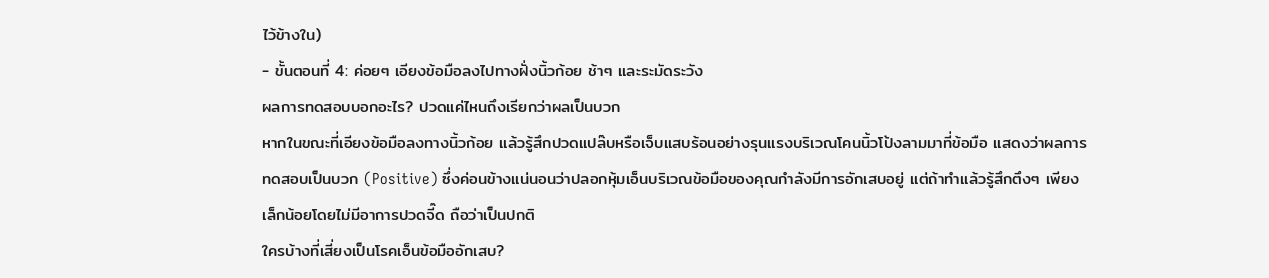ไว้ข้างใน)
- ขั้นตอนที่ 4: ค่อยๆ เอียงข้อมือลงไปทางฝั่งนิ้วก้อย ช้าๆ และระมัดระวัง
ผลการทดสอบบอกอะไร? ปวดแค่ไหนถึงเรียกว่าผลเป็นบวก
หากในขณะที่เอียงข้อมือลงทางนิ้วก้อย แล้วรู้สึกปวดแปล๊บหรือเจ็บแสบร้อนอย่างรุนแรงบริเวณโคนนิ้วโป้งลามมาที่ข้อมือ แสดงว่าผลการทดสอบเป็นบวก (Positive) ซึ่งค่อนข้างแน่นอนว่าปลอกหุ้มเอ็นบริเวณข้อมือของคุณกำลังมีการอักเสบอยู่ แต่ถ้าทำแล้วรู้สึกตึงๆ เพียงเล็กน้อยโดยไม่มีอาการปวดจี๊ด ถือว่าเป็นปกติ
ใครบ้างที่เสี่ยงเป็นโรคเอ็นข้อมืออักเสบ?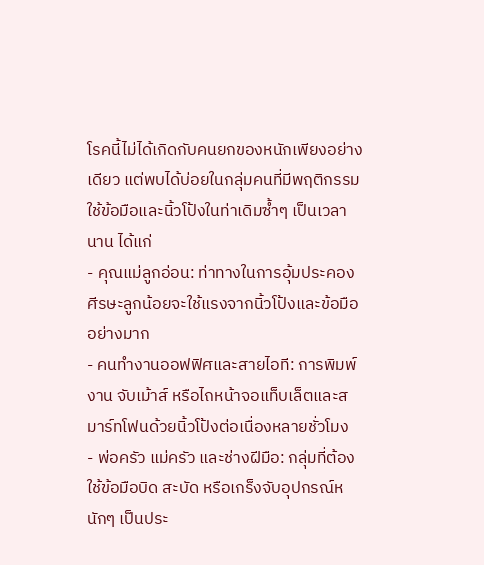โรคนี้ไม่ได้เกิดกับคนยกของหนักเพียงอย่างเดียว แต่พบได้บ่อยในกลุ่มคนที่มีพฤติกรรมใช้ข้อมือและนิ้วโป้งในท่าเดิมซ้ำๆ เป็นเวลานาน ได้แก่
- คุณแม่ลูกอ่อน: ท่าทางในการอุ้มประคองศีรษะลูกน้อยจะใช้แรงจากนิ้วโป้งและข้อมืออย่างมาก
- คนทำงานออฟฟิศและสายไอที: การพิมพ์งาน จับเม้าส์ หรือไถหน้าจอแท็บเล็ตและสมาร์ทโฟนด้วยนิ้วโป้งต่อเนื่องหลายชั่วโมง
- พ่อครัว แม่ครัว และช่างฝีมือ: กลุ่มที่ต้องใช้ข้อมือบิด สะบัด หรือเกร็งจับอุปกรณ์หนักๆ เป็นประ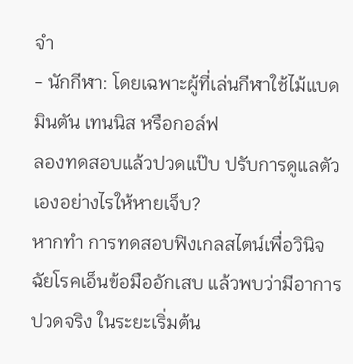จำ
- นักกีฬา: โดยเฉพาะผู้ที่เล่นกีฬาใช้ไม้แบดมินตัน เทนนิส หรือกอล์ฟ
ลองทดสอบแล้วปวดแป๊บ ปรับการดูแลตัวเองอย่างไรให้หายเจ็บ?
หากทำ การทดสอบฟิงเกลสไตน์เพื่อวินิจฉัยโรคเอ็นข้อมืออักเสบ แล้วพบว่ามีอาการปวดจริง ในระยะเริ่มต้น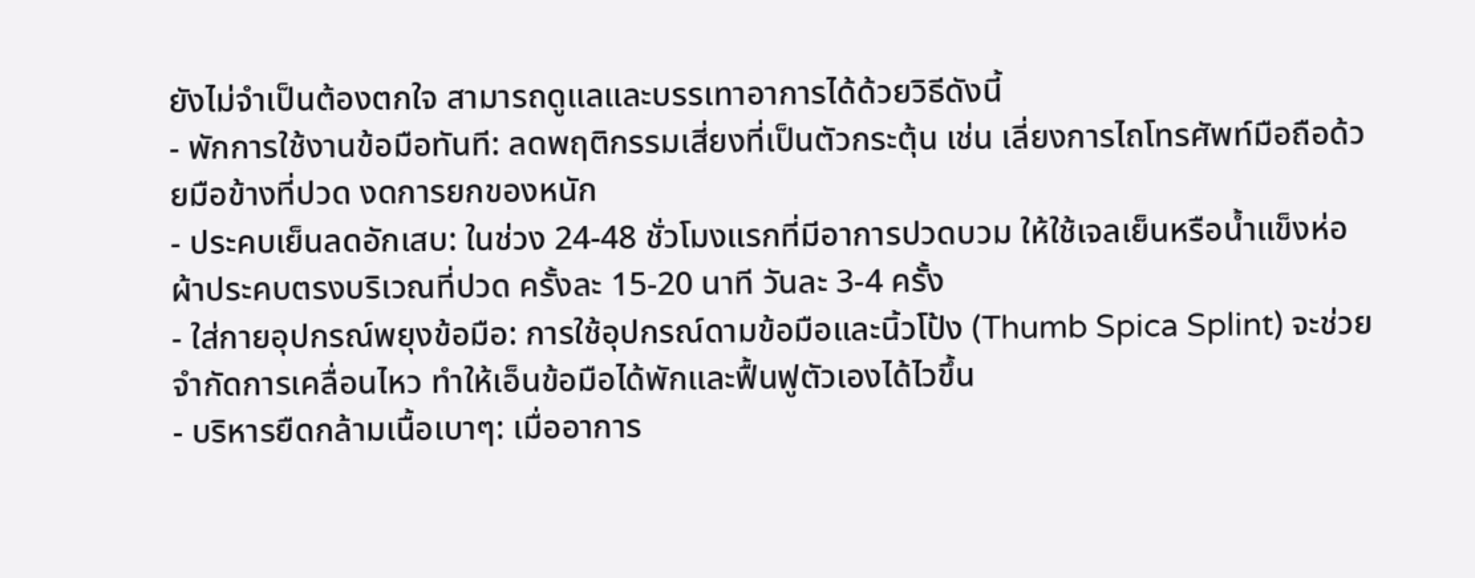ยังไม่จำเป็นต้องตกใจ สามารถดูแลและบรรเทาอาการได้ด้วยวิธีดังนี้
- พักการใช้งานข้อมือทันที: ลดพฤติกรรมเสี่ยงที่เป็นตัวกระตุ้น เช่น เลี่ยงการไถโทรศัพท์มือถือด้วยมือข้างที่ปวด งดการยกของหนัก
- ประคบเย็นลดอักเสบ: ในช่วง 24-48 ชั่วโมงแรกที่มีอาการปวดบวม ให้ใช้เจลเย็นหรือน้ำแข็งห่อผ้าประคบตรงบริเวณที่ปวด ครั้งละ 15-20 นาที วันละ 3-4 ครั้ง
- ใส่กายอุปกรณ์พยุงข้อมือ: การใช้อุปกรณ์ดามข้อมือและนิ้วโป้ง (Thumb Spica Splint) จะช่วยจำกัดการเคลื่อนไหว ทำให้เอ็นข้อมือได้พักและฟื้นฟูตัวเองได้ไวขึ้น
- บริหารยืดกล้ามเนื้อเบาๆ: เมื่ออาการ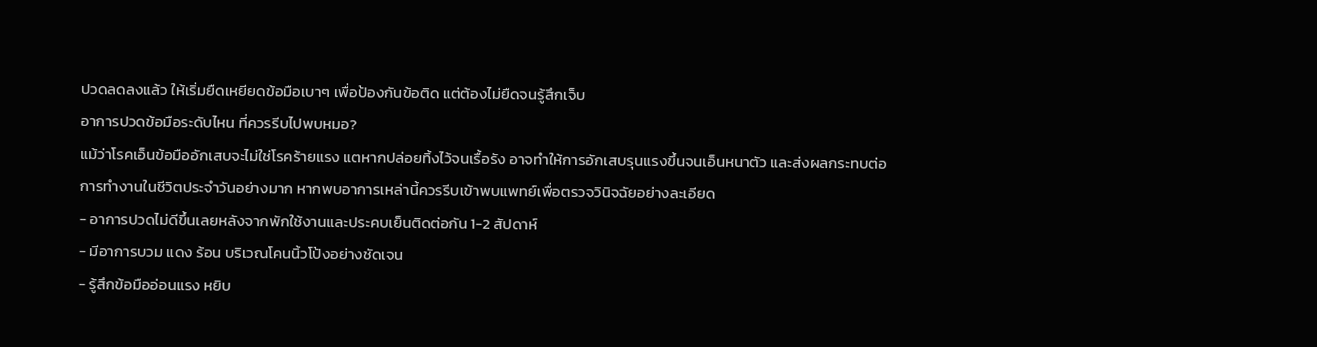ปวดลดลงแล้ว ให้เริ่มยืดเหยียดข้อมือเบาๆ เพื่อป้องกันข้อติด แต่ต้องไม่ยืดจนรู้สึกเจ็บ
อาการปวดข้อมือระดับไหน ที่ควรรีบไปพบหมอ?
แม้ว่าโรคเอ็นข้อมืออักเสบจะไม่ใช่โรคร้ายแรง แตหากปล่อยทิ้งไว้จนเรื้อรัง อาจทำให้การอักเสบรุนแรงขึ้นจนเอ็นหนาตัว และส่งผลกระทบต่อการทำงานในชีวิตประจำวันอย่างมาก หากพบอาการเหล่านี้ควรรีบเข้าพบแพทย์เพื่อตรวจวินิจฉัยอย่างละเอียด
- อาการปวดไม่ดีขึ้นเลยหลังจากพักใช้งานและประคบเย็นติดต่อกัน 1-2 สัปดาห์
- มีอาการบวม แดง ร้อน บริเวณโคนนิ้วโป้งอย่างชัดเจน
- รู้สึกข้อมืออ่อนแรง หยิบ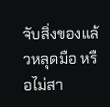จับสิ่งของแล้วหลุดมือ หรือไม่สา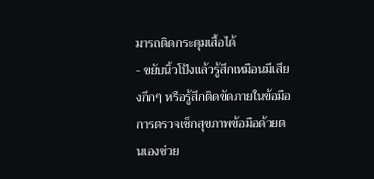มารถติดกระดุมเสื้อได้
- ขยับนิ้วโป้งแล้วรู้สึกเหมือนมีเสียงกึกๆ หรือรู้สึกติดขัดภายในข้อมือ
การตรวจเช็กสุขภาพข้อมือด้วยตนเองช่วย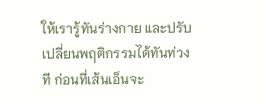ให้เรารู้ทันร่างกาย และปรับเปลี่ยนพฤติกรรมได้ทันท่วงที ก่อนที่เส้นเอ็นจะ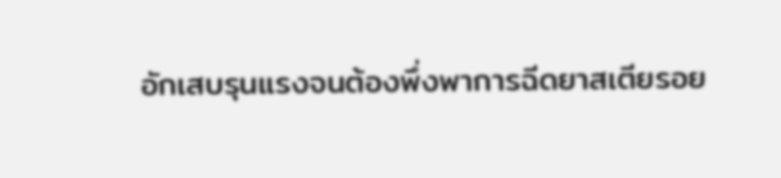อักเสบรุนแรงจนต้องพึ่งพาการฉีดยาสเตียรอย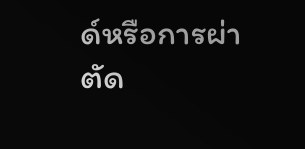ด์หรือการผ่าตัด